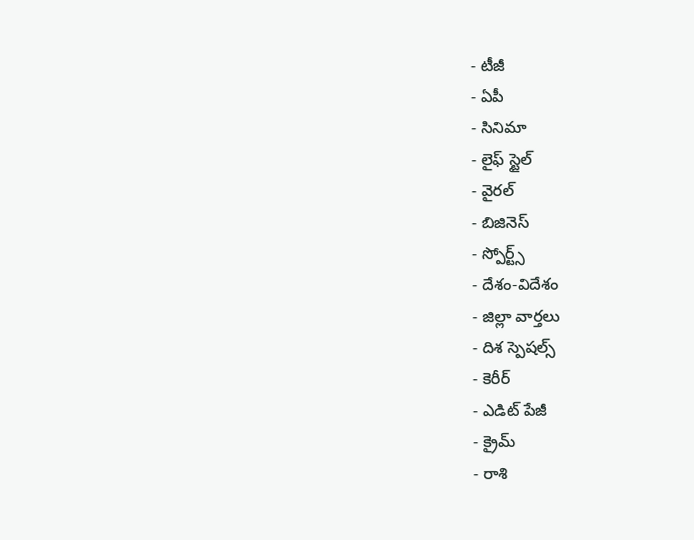- టీజీ
- ఏపీ
- సినిమా
- లైఫ్ స్టైల్
- వైరల్
- బిజినెస్
- స్పోర్ట్స్
- దేశం-విదేశం
- జిల్లా వార్తలు
- దిశ స్పెషల్స్
- కెరీర్
- ఎడిట్ పేజీ
- క్రైమ్
- రాశి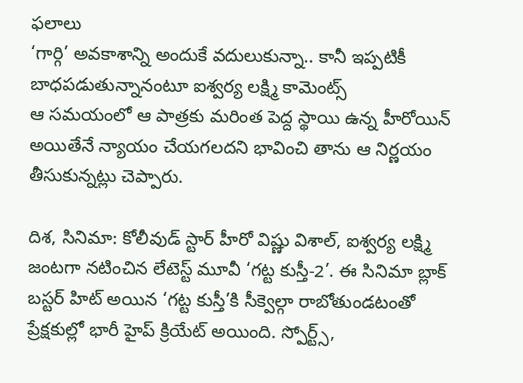ఫలాలు
‘గార్గి’ అవకాశాన్ని అందుకే వదులుకున్నా.. కానీ ఇప్పటికీ బాధపడుతున్నానంటూ ఐశ్వర్య లక్ష్మి కామెంట్స్
ఆ సమయంలో ఆ పాత్రకు మరింత పెద్ద స్థాయి ఉన్న హీరోయిన్ అయితేనే న్యాయం చేయగలదని భావించి తాను ఆ నిర్ణయం తీసుకున్నట్లు చెప్పారు.

దిశ, సినిమా: కోలీవుడ్ స్టార్ హీరో విష్ణు విశాల్, ఐశ్వర్య లక్ష్మి జంటగా నటించిన లేటెస్ట్ మూవీ ‘గట్ట కుస్తీ-2’. ఈ సినిమా బ్లాక్ బస్టర్ హిట్ అయిన ‘గట్ట కుస్తీ’కి సీక్వెల్గా రాబోతుండటంతో ప్రేక్షకుల్లో భారీ హైప్ క్రియేట్ అయింది. స్పోర్ట్స్,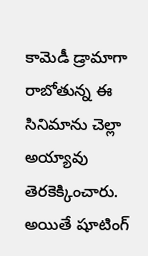కామెడీ డ్రామాగా రాబోతున్న ఈ సినిమాను చెల్లా అయ్యావు తెరకెక్కించారు. అయితే షూటింగ్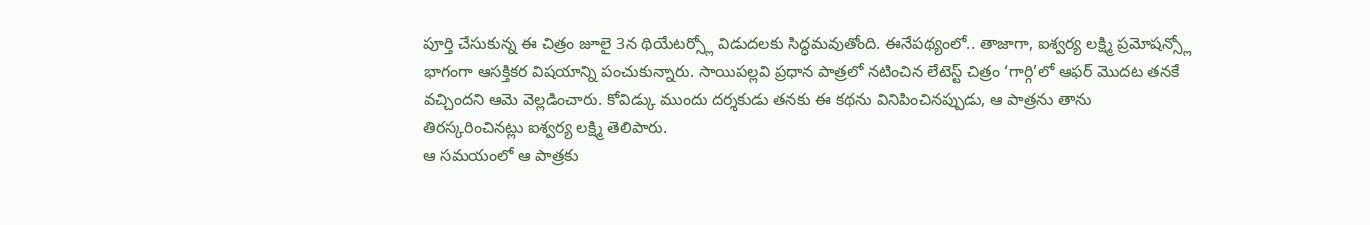పూర్తి చేసుకున్న ఈ చిత్రం జూలై 3న థియేటర్స్లో విడుదలకు సిద్ధమవుతోంది. ఈనేపథ్యంలో.. తాజాగా, ఐశ్వర్య లక్ష్మి ప్రమోషన్స్లో భాగంగా ఆసక్తికర విషయాన్ని పంచుకున్నారు. సాయిపల్లవి ప్రధాన పాత్రలో నటించిన లేటెస్ట్ చిత్రం ‘గార్గి’లో ఆఫర్ మొదట తనకే వచ్చిందని ఆమె వెల్లడించారు. కోవిడ్కు ముందు దర్శకుడు తనకు ఈ కథను వినిపించినప్పుడు, ఆ పాత్రను తాను తిరస్కరించినట్లు ఐశ్వర్య లక్ష్మి తెలిపారు.
ఆ సమయంలో ఆ పాత్రకు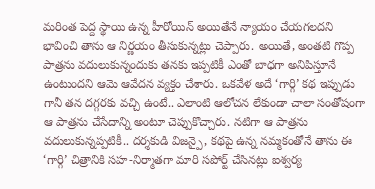మరింత పెద్ద స్థాయి ఉన్న హీరోయిన్ అయితేనే న్యాయం చేయగలదని భావించి తాను ఆ నిర్ణయం తీసుకున్నట్లు చెప్పారు. అయితే, అంతటి గొప్ప పాత్రను వదులుకున్నందుకు తనకు ఇప్పటికీ ఎంతో బాధగా అనిపిస్తూనే ఉంటుందని ఆమె ఆవేదన వ్యక్తం చేశారు. ఒకవేళ అదే ‘గార్గి’ కథ ఇప్పుడు గానీ తన దగ్గరకు వచ్చి ఉంటే.. ఎలాంటి ఆలోచన లేకుండా చాలా సంతోషంగా ఆ పాత్రను చేసేదాన్ని అంటూ చెప్పుకొచ్చారు. నటిగా ఆ పాత్రను వదులుకున్నప్పటికీ.. దర్శకుడి విజన్పై, కథపై ఉన్న నమ్మకంతోనే తాను ఈ ‘గార్గి’ చిత్రానికి సహ-నిర్మాతగా మారి సపోర్ట్ చేసినట్లు ఐశ్వర్య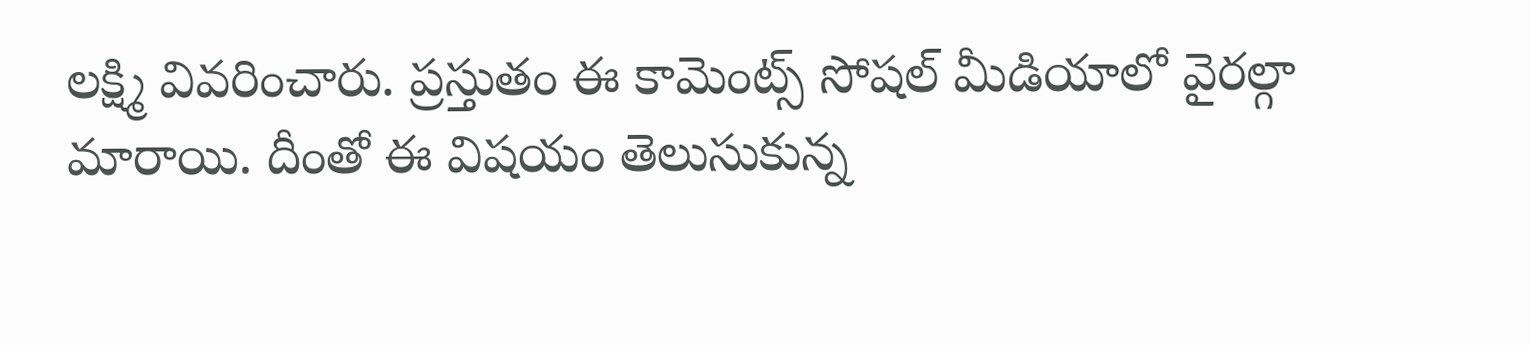లక్ష్మి వివరించారు. ప్రస్తుతం ఈ కామెంట్స్ సోషల్ మీడియాలో వైరల్గా మారాయి. దీంతో ఈ విషయం తెలుసుకున్న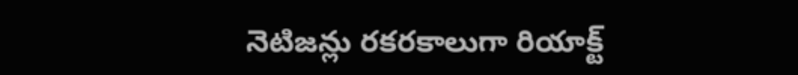నెటిజన్లు రకరకాలుగా రియాక్ట్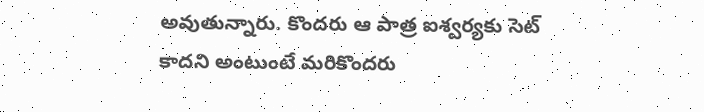అవుతున్నారు. కొందరు ఆ పాత్ర ఐశ్వర్యకు సెట్ కాదని అంటుంటే మరికొందరు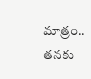మాత్రం.. తనకు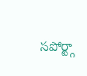సపోర్ట్గా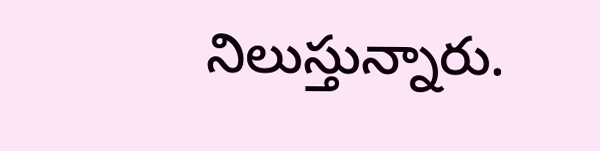నిలుస్తున్నారు.